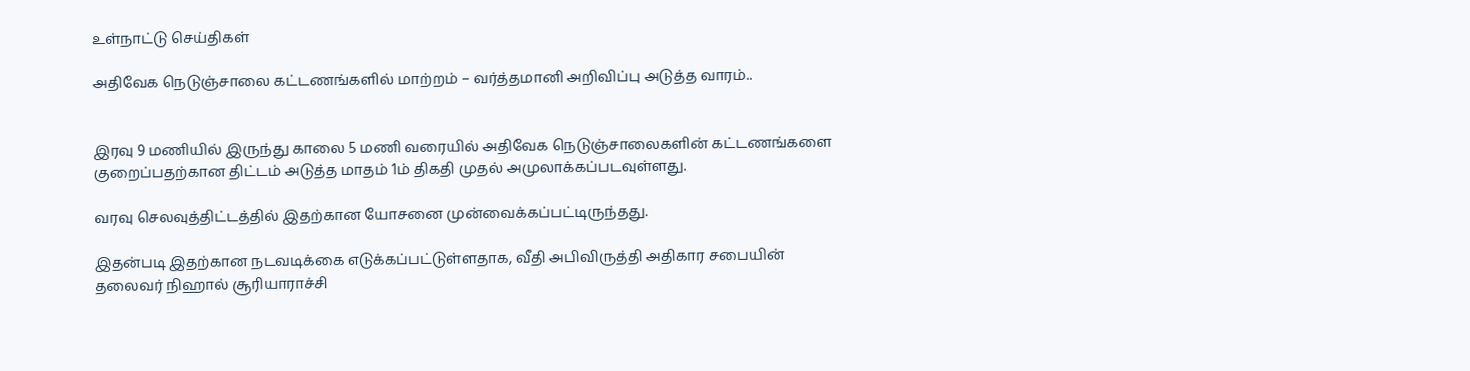உள்நாட்டு செய்திகள்

அதிவேக நெடுஞ்சாலை கட்டணங்களில் மாற்றம் – வர்த்தமானி அறிவிப்பு அடுத்த வாரம்..


இரவு 9 மணியில் இருந்து காலை 5 மணி வரையில் அதிவேக நெடுஞ்சாலைகளின் கட்டணங்களை குறைப்பதற்கான திட்டம் அடுத்த மாதம் 1ம் திகதி முதல் அமுலாக்கப்படவுள்ளது.

வரவு செலவுத்திட்டத்தில் இதற்கான யோசனை முன்வைக்கப்பட்டிருந்தது.

இதன்படி இதற்கான நடவடிக்கை எடுக்கப்பட்டுள்ளதாக, வீதி அபிவிருத்தி அதிகார சபையின் தலைவர் நிஹால் சூரியாராச்சி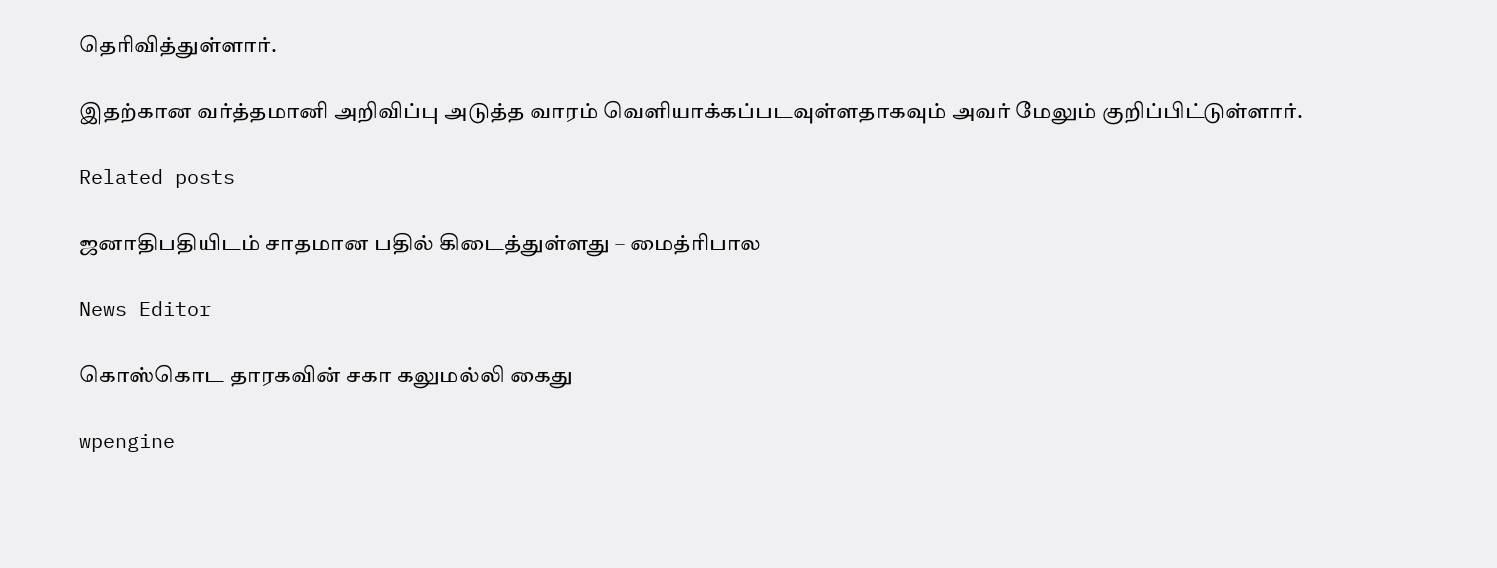தெரிவித்துள்ளார்.

இதற்கான வர்த்தமானி அறிவிப்பு அடுத்த வாரம் வெளியாக்கப்படவுள்ளதாகவும் அவர் மேலும் குறிப்பிட்டுள்ளார்.

Related posts

ஜனாதிபதியிடம் சாதமான பதில் கிடைத்துள்ளது – மைத்ரிபால

News Editor

கொஸ்கொட தாரகவின் சகா கலுமல்லி கைது

wpengine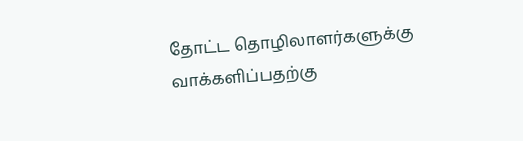தோட்ட தொழிலாளர்களுக்கு வாக்களிப்பதற்கு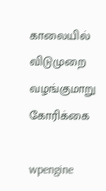காலையில் விடுமுறை வழங்குமாறு கோரிக்கை

wpengine